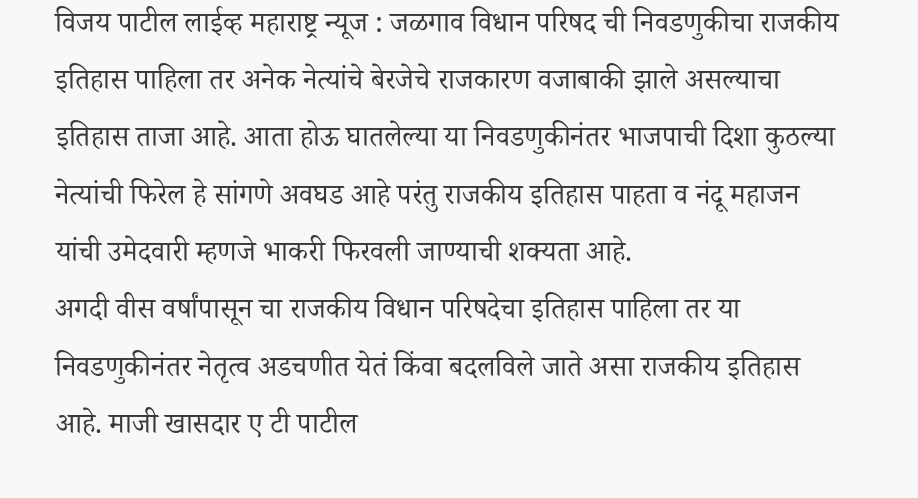विजय पाटील लाईव्ह महाराष्ट्र न्यूज : जळगाव विधान परिषद ची निवडणुकीचा राजकीय इतिहास पाहिला तर अनेक नेत्यांचे बेरजेचे राजकारण वजाबाकी झाले असल्याचा इतिहास ताजा आहे. आता होऊ घातलेल्या या निवडणुकीनंतर भाजपाची दिशा कुठल्या नेत्यांची फिरेल हे सांगणे अवघड आहे परंतु राजकीय इतिहास पाहता व नंदू महाजन यांची उमेदवारी म्हणजे भाकरी फिरवली जाण्याची शक्यता आहे.
अगदी वीस वर्षांपासून चा राजकीय विधान परिषदेचा इतिहास पाहिला तर या निवडणुकीनंतर नेतृत्व अडचणीत येतं किंवा बदलविले जाते असा राजकीय इतिहास आहे. माजी खासदार ए टी पाटील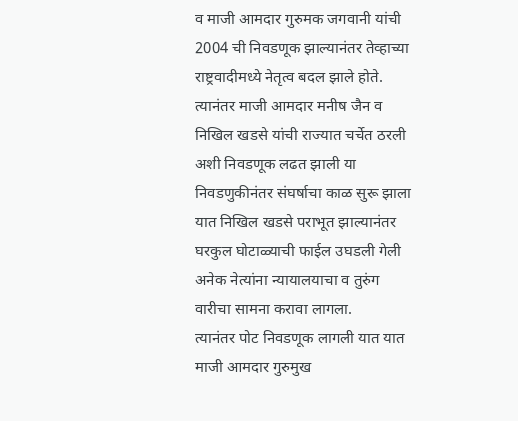व माजी आमदार गुरुमक जगवानी यांची 2004 ची निवडणूक झाल्यानंतर तेव्हाच्या राष्ट्रवादीमध्ये नेतृत्व बदल झाले होते. त्यानंतर माजी आमदार मनीष जैन व निखिल खडसे यांची राज्यात चर्चेत ठरली अशी निवडणूक लढत झाली या निवडणुकीनंतर संघर्षाचा काळ सुरू झाला यात निखिल खडसे पराभूत झाल्यानंतर घरकुल घोटाळ्याची फाईल उघडली गेली अनेक नेत्यांना न्यायालयाचा व तुरुंग वारीचा सामना करावा लागला.
त्यानंतर पोट निवडणूक लागली यात यात माजी आमदार गुरुमुख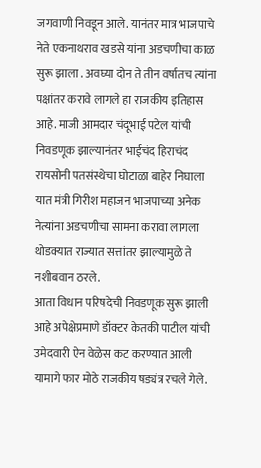जगवाणी निवडून आले. यानंतर मात्र भाजपाचे नेते एकनाथराव खडसे यांना अडचणीचा काळ सुरू झाला . अवघ्या दोन ते तीन वर्षातच त्यांना पक्षांतर करावे लागले हा राजकीय इतिहास आहे. माजी आमदार चंदूभाई पटेल यांची निवडणूक झाल्यानंतर भाईचंद हिराचंद रायसोनी पतसंस्थेचा घोटाळा बाहेर निघाला यात मंत्री गिरीश महाजन भाजपाच्या अनेक नेत्यांना अडचणीचा सामना करावा लागला थोडक्यात राज्यात सत्तांतर झाल्यामुळे ते नशीबवान ठरले.
आता विधान परिषदेची निवडणूक सुरू झाली आहे अपेक्षेप्रमाणे डॉक्टर केतकी पाटील यांची उमेदवारी ऐन वेळेस कट करण्यात आली यामागे फार मोठे राजकीय षड्यंत्र रचले गेले.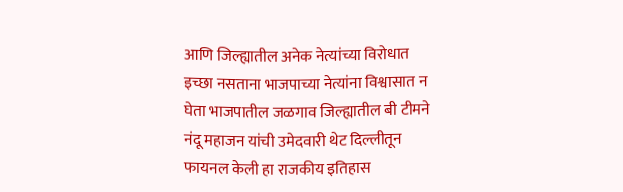आणि जिल्ह्यातील अनेक नेत्यांच्या विरोधात इच्छा नसताना भाजपाच्या नेत्यांना विश्वासात न घेता भाजपातील जळगाव जिल्ह्यातील बी टीमने नंदू महाजन यांची उमेदवारी थेट दिल्लीतून फायनल केली हा राजकीय इतिहास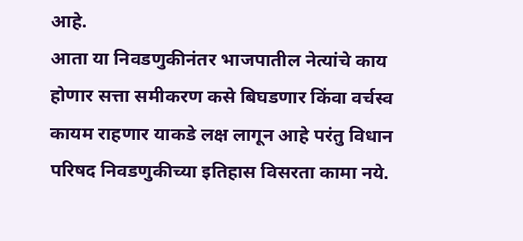आहे.
आता या निवडणुकीनंतर भाजपातील नेत्यांचे काय होणार सत्ता समीकरण कसे बिघडणार किंवा वर्चस्व कायम राहणार याकडे लक्ष लागून आहे परंतु विधान परिषद निवडणुकीच्या इतिहास विसरता कामा नये.